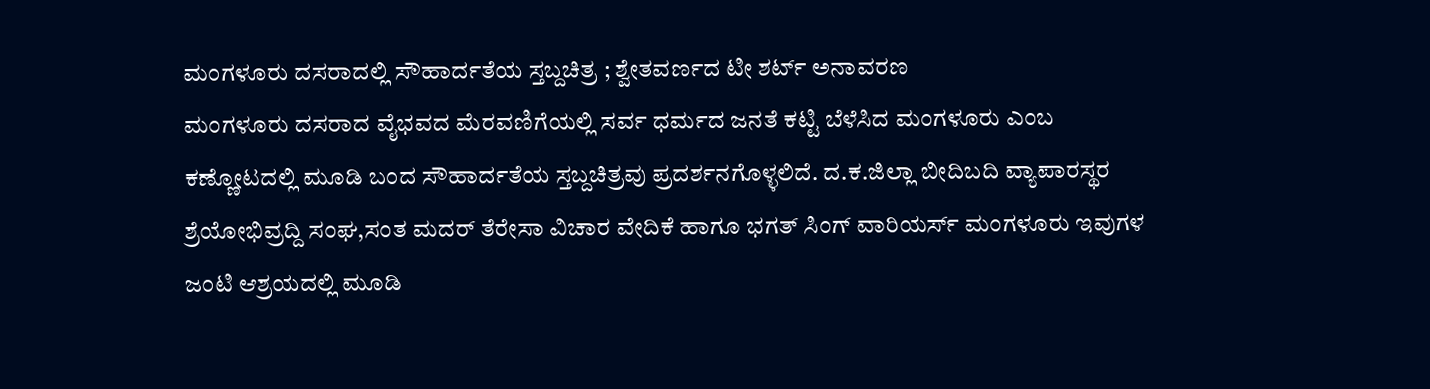ಮಂಗಳೂರು ದಸರಾದಲ್ಲಿ ಸೌಹಾರ್ದತೆಯ ಸ್ತಬ್ದಚಿತ್ರ ; ಶ್ವೇತವರ್ಣದ ಟೀ ಶರ್ಟ್ ಅನಾವರಣ
ಮಂಗಳೂರು ದಸರಾದ ವೈಭವದ ಮೆರವಣಿಗೆಯಲ್ಲಿ ಸರ್ವ ಧರ್ಮದ ಜನತೆ ಕಟ್ಟಿ ಬೆಳೆಸಿದ ಮಂಗಳೂರು ಎಂಬ ಕಣ್ಣೋಟದಲ್ಲಿ ಮೂಡಿ ಬಂದ ಸೌಹಾರ್ದತೆಯ ಸ್ತಬ್ದಚಿತ್ರವು ಪ್ರದರ್ಶನಗೊಳ್ಳಲಿದೆ. ದ.ಕ.ಜಿಲ್ಲಾ ಬೀದಿಬದಿ ವ್ಯಾಪಾರಸ್ಥರ ಶ್ರೆಯೋಭಿವ್ರದ್ದಿ ಸಂಘ,ಸಂತ ಮದರ್ ತೆರೇಸಾ ವಿಚಾರ ವೇದಿಕೆ ಹಾಗೂ ಭಗತ್ ಸಿಂಗ್ ವಾರಿಯರ್ಸ್ ಮಂಗಳೂರು ಇವುಗಳ ಜಂಟಿ ಆಶ್ರಯದಲ್ಲಿ ಮೂಡಿ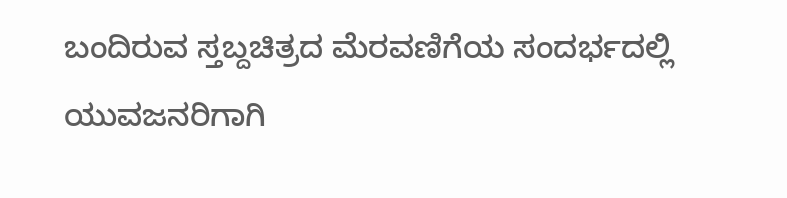ಬಂದಿರುವ ಸ್ತಬ್ದಚಿತ್ರದ ಮೆರವಣಿಗೆಯ ಸಂದರ್ಭದಲ್ಲಿ ಯುವಜನರಿಗಾಗಿ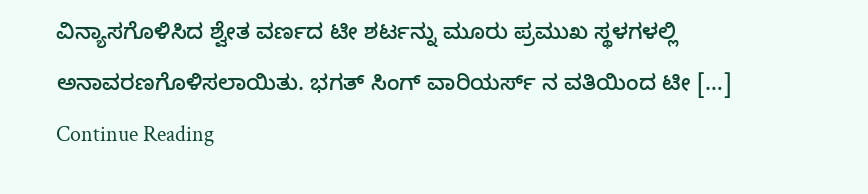ವಿನ್ಯಾಸಗೊಳಿಸಿದ ಶ್ವೇತ ವರ್ಣದ ಟೀ ಶರ್ಟನ್ನು ಮೂರು ಪ್ರಮುಖ ಸ್ಥಳಗಳಲ್ಲಿ ಅನಾವರಣಗೊಳಿಸಲಾಯಿತು. ಭಗತ್ ಸಿಂಗ್ ವಾರಿಯರ್ಸ್ ನ ವತಿಯಿಂದ ಟೀ […]
Continue Reading